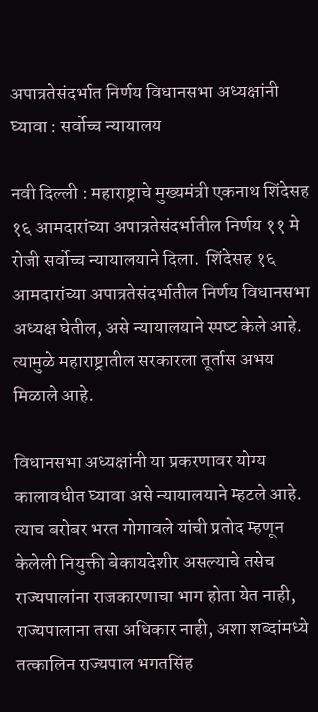अपात्रतेसंदर्भात निर्णय विधानसभा अध्यक्षांनी घ्यावा : सर्वोच्च न्यायालय

नवी दिल्ली : महाराष्ट्राचे मुख्यमंत्री एकनाथ शिंदेसह १६ आमदारांच्‍या अपात्रतेसंदर्भातील निर्णय ११ मे रोजी सर्वोच्च न्यायालयाने दिला.  शिंदेसह १६ आमदारांच्‍या अपात्रतेसंदर्भातील निर्णय विधानसभा अध्‍यक्ष घेतील, असे न्यायालयाने स्‍पष्‍ट केले आहे. त्यामुळे महाराष्ट्रातील सरकारला तूर्तास अभय मिळाले आहे.

विधानसभा अध्‍यक्षांनी या प्रकरणावर योग्य कालावधीत घ्यावा असे न्यायालयाने म्हटले आहे. त्याच बरोबर भरत गोगावले यांची प्रतोद म्हणून केलेली नियुक्ती बेकायदेशीर असल्याचे तसेच राज्‍यपालांना राजकारणाचा भाग होता येत नाही, राज्‍यपालाना तसा अधिकार नाही, अशा शब्‍दांमध्‍ये तत्कालिन राज्यपाल भगतसिंह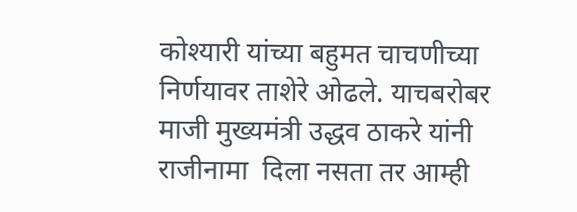कोश्यारी यांच्‍या बहुमत चाचणीच्‍या निर्णयावर ताशेरे ओढले. याचबरोबर माजी मुख्यमंत्री उद्धव ठाकरे यांनी राजीनामा  दिला नसता तर आम्‍ही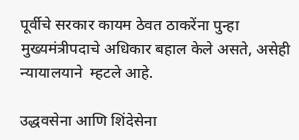पूर्वीचे सरकार कायम ठेवत ठाकरेंना पुन्हा‍ मुख्‍यमंत्रीपदाचे अधिकार बहाल केले असते, असेही  न्यायालयाने  म्हटले आहे.

उद्धवसेना आणि शिंदेसेना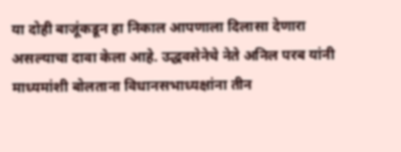या दोही बाजूंकडून हा निकाल आपणाला दिलासा देणारा असल्याचा दावा केला आहे. उद्धवसेनेचे नेते अनिल परब यांनी माध्यमांशी बोलताना विधानसभाध्यक्षांना तीन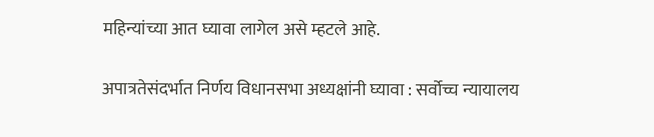महिन्यांच्या आत घ्यावा लागेल असे म्हटले आहे.


अपात्रतेसंदर्भात निर्णय विधानसभा अध्यक्षांनी घ्यावा : सर्वोच्च न्यायालय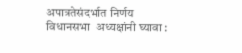अपात्रतेसंदर्भात निर्णय विधानसभा  अध्यक्षांनी घ्यावा :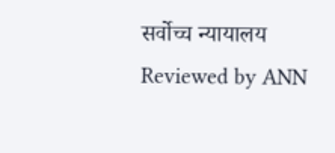सर्वोच्च न्यायालय Reviewed by ANN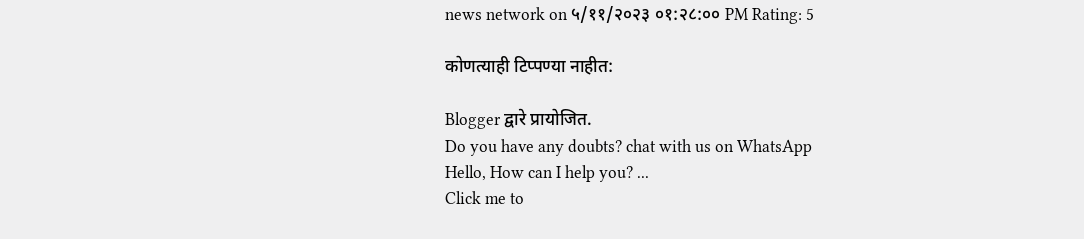news network on ५/११/२०२३ ०१:२८:०० PM Rating: 5

कोणत्याही टिप्पण्‍या नाहीत:

Blogger द्वारे प्रायोजित.
Do you have any doubts? chat with us on WhatsApp
Hello, How can I help you? ...
Click me to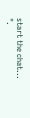start the chat...
".